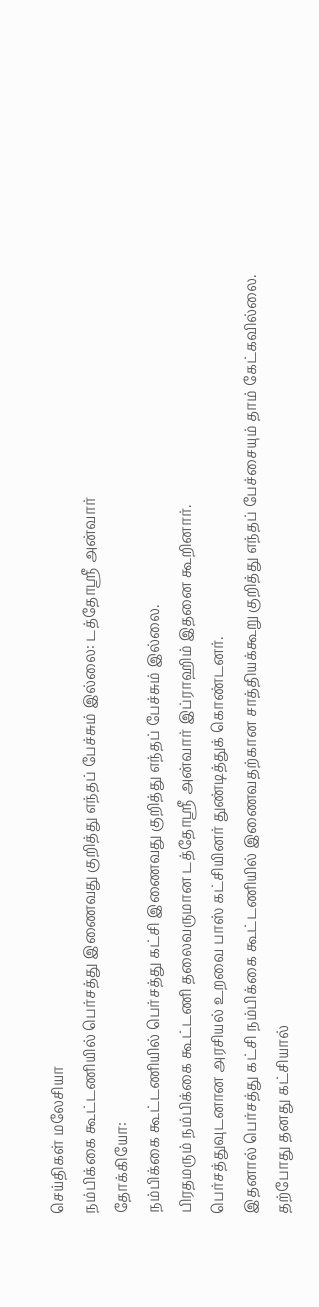செய்திகள் மலேசியா
நம்பிக்கை கூட்டணியில் பெர்சத்து இணைவது குறித்து எந்தப் பேச்சும் இல்லை: டத்தோஸ்ரீ அன்வார்
தோக்கியோ:
நம்பிக்கை கூட்டணியில் பெர்சத்து கட்சி இணைவது குறித்து எந்தப் பேச்சும் இல்லை.
பிரதமரும் நம்பிக்கை கூட்டணி தலைவருமான டத்தோஸ்ரீ அன்வார் இப்ராஹிம் இதனை கூறினார்.
பெர்சத்துவுடனான அரசியல் உறவை பாஸ் கட்சியினர் துண்டித்துக் கொண்டனர்.
இதனால் பெர்சத்து கட்சி நம்பிக்கை கூட்டணியில் இணைவதற்கான சாத்தியக்கூறு குறித்து எந்தப் பேச்சையும் தாம் கேட்கவில்லை.
தற்போது தனது கட்சியால்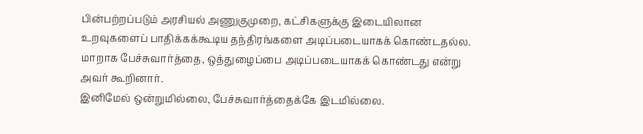பின்பற்றப்படும் அரசியல் அணுகுமுறை, கட்சிகளுக்கு இடையிலான உறவுகளைப் பாதிக்கக்கூடிய தந்திரங்களை அடிப்படையாகக் கொண்டதல்ல.
மாறாக பேச்சுவார்த்தை, ஒத்துழைப்பை அடிப்படையாகக் கொண்டது என்று அவர் கூறினார்.
இனிமேல் ஒன்றுமில்லை, பேச்சுவார்த்தைக்கே இடமில்லை.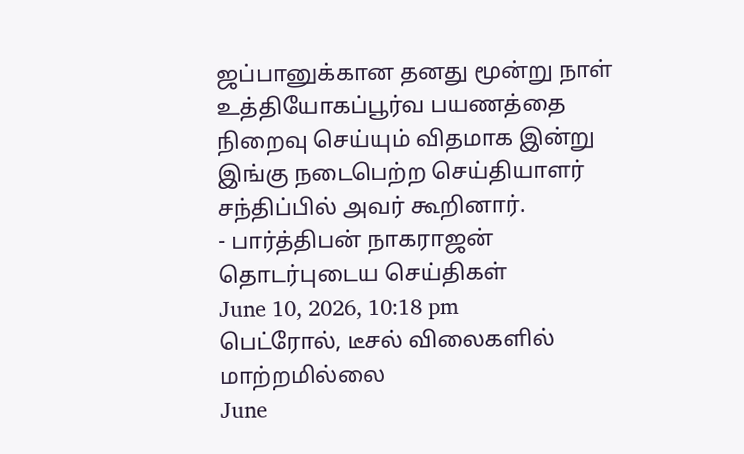ஜப்பானுக்கான தனது மூன்று நாள் உத்தியோகப்பூர்வ பயணத்தை நிறைவு செய்யும் விதமாக இன்று இங்கு நடைபெற்ற செய்தியாளர் சந்திப்பில் அவர் கூறினார்.
- பார்த்திபன் நாகராஜன்
தொடர்புடைய செய்திகள்
June 10, 2026, 10:18 pm
பெட்ரோல், டீசல் விலைகளில் மாற்றமில்லை
June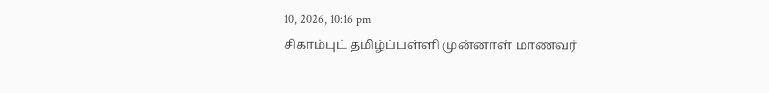10, 2026, 10:16 pm
சிகாம்புட் தமிழ்ப்பள்ளி முன்னாள் மாணவர்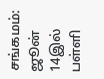சங்கமம்: ஜூன் 14இல் பள்ளி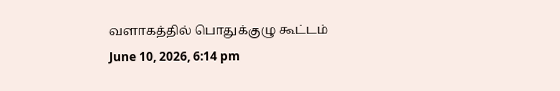வளாகத்தில் பொதுக்குழு கூட்டம்
June 10, 2026, 6:14 pm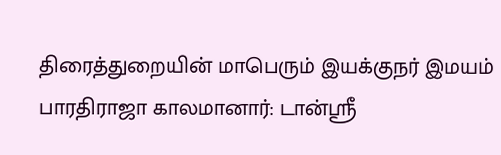திரைத்துறையின் மாபெரும் இயக்குநர் இமயம் பாரதிராஜா காலமானார்: டான்ஸ்ரீ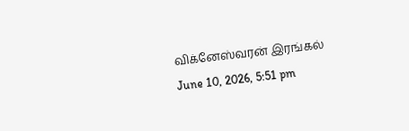விக்னேஸ்வரன் இரங்கல்
June 10, 2026, 5:51 pm